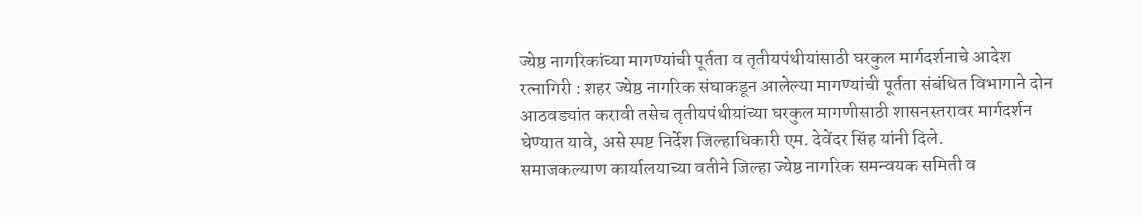ज्येष्ठ नागरिकांच्या मागण्यांची पूर्तता व तृतीयपंथीयांसाठी घरकुल मार्गदर्शनाचे आदेश
रत्नागिरी : शहर ज्येष्ठ नागरिक संघाकडून आलेल्या मागण्यांची पूर्तता संबंधित विभागाने दोन आठवड्यांत करावी तसेच तृतीयपंथीयांच्या घरकुल मागणीसाठी शासनस्तरावर मार्गदर्शन घेण्यात यावे, असे स्पष्ट निर्देश जिल्हाधिकारी एम. देवेंदर सिंह यांनी दिले.
समाजकल्याण कार्यालयाच्या वतीने जिल्हा ज्येष्ठ नागरिक समन्वयक समिती व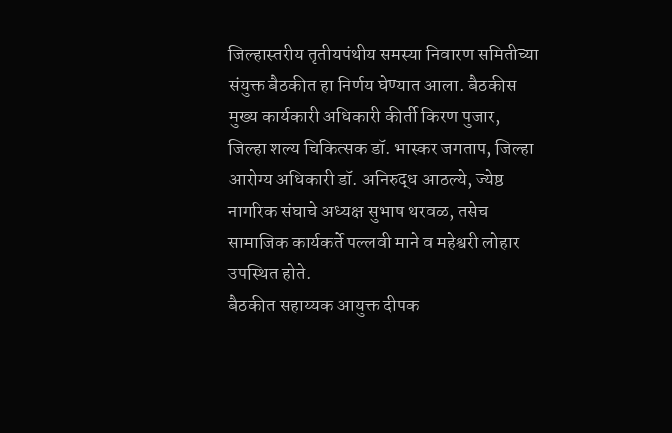जिल्हास्तरीय तृतीयपंथीय समस्या निवारण समितीच्या संयुक्त बैठकीत हा निर्णय घेण्यात आला. बैठकीस मुख्य कार्यकारी अधिकारी कीर्ती किरण पुजार, जिल्हा शल्य चिकित्सक डॉ. भास्कर जगताप, जिल्हा आरोग्य अधिकारी डॉ. अनिरुद्ध आठल्ये, ज्येष्ठ नागरिक संघाचे अध्यक्ष सुभाष थरवळ, तसेच सामाजिक कार्यकर्ते पल्लवी माने व महेश्वरी लोहार उपस्थित होते.
बैठकीत सहाय्यक आयुक्त दीपक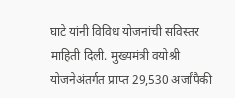घाटे यांनी विविध योजनांची सविस्तर माहिती दिली. मुख्यमंत्री वयोश्री योजनेअंतर्गत प्राप्त 29,530 अर्जांपैकी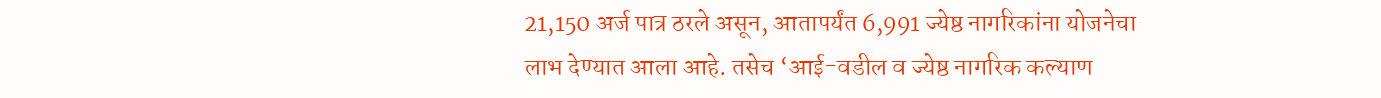21,150 अर्ज पात्र ठरले असून, आतापर्यंत 6,991 ज्येष्ठ नागरिकांना योजनेचा लाभ देण्यात आला आहे. तसेच ‘आई-वडील व ज्येष्ठ नागरिक कल्याण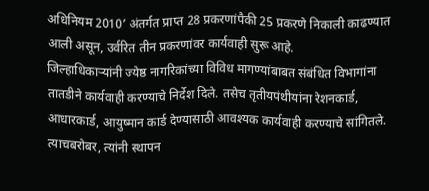अधिनियम 2010’ अंतर्गत प्राप्त 28 प्रकरणांपैकी 25 प्रकरणे निकाली काढण्यात आली असून, उर्वरित तीन प्रकरणांवर कार्यवाही सुरू आहे.
जिल्हाधिकाऱ्यांनी ज्येष्ठ नागरिकांच्या विविध मागण्यांबाबत संबंधित विभागांना तातडीने कार्यवाही करण्याचे निर्देश दिले. तसेच तृतीयपंथीयांना रेशनकार्ड, आधारकार्ड, आयुष्मान कार्ड देण्यासाठी आवश्यक कार्यवाही करण्याचे सांगितले. त्याचबरोबर, त्यांनी स्थापन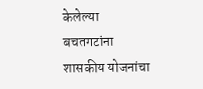केलेल्या बचतगटांना शासकीय योजनांचा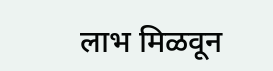लाभ मिळवून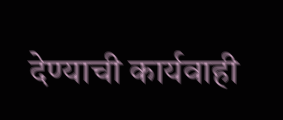देण्याची कार्यवाही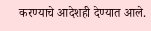करण्याचे आदेशही देण्यात आले.